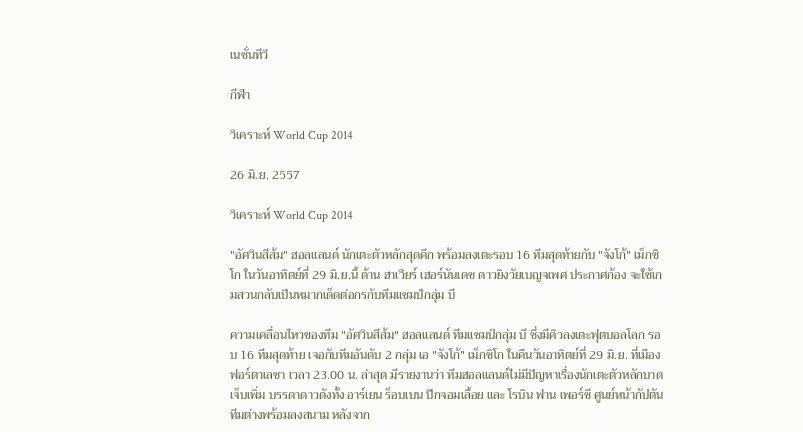เนชั่นทีวี

กีฬา

วิเคราะห์ World Cup 2014

26 มิ.ย. 2557

วิเคราะห์ World Cup 2014

"อัศวินสีส้ม" ฮอลแลนด์ นักเตะตัวหลักสุดคึก พร้อมลงเตะรอบ 16 ทีมสุดท้ายกับ "จังโก้" เม็กซิโก ในวันอาทิตย์ที่ 29 มิ.ย.นี้ ด้าน ฮาเวียร์ เฮอร์นันเดซ ดาวยิงวัยเบญจเพศ ประกาศก้อง จะใช้เกมสวนกลับเป็นหมากเด็ดต่อกรกับทีมแชมป์กลุ่ม บี

ความเคลื่อนไหวของทีม "อัศวินสีส้ม" ฮอลแลนด์ ทีมแชมป์กลุ่ม บี ซึ่งมีคิวลงเตะฟุตบอลโลก รอบ 16 ทีมสุดท้าย เจอกับทีมอันดับ 2 กลุ่ม เอ "จังโก้" เม็กซิโก ในคืนวันอาทิตย์ที่ 29 มิ.ย. ที่เมืองฟอร์ตาเลซา เวลา 23.00 น. ล่าสุด มีรายงานว่า ทีมฮอลแลนด์ไม่มีปัญหาเรื่องนักเตะตัวหลักบาดเจ็บเพิ่ม บรรดาดาวดังทั้ง อาร์เยน ร็อบเบน ปีกจอมเลื้อย และ โรบิน ฟาน เพอร์ซี ศูนย์หน้ากัปตันทีมต่างพร้อมลงสนาม หลังจาก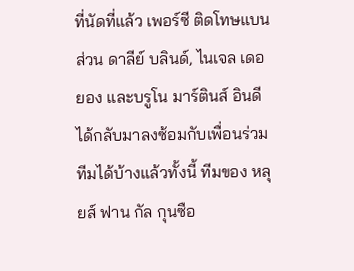ที่นัดที่แล้ว เพอร์ซี ติดโทษแบน ส่วน ดาลีย์ บลินด์, ไนเจล เดอ ยอง และบรูโน มาร์ตินส์ อินดี ได้กลับมาลงซ้อมกับเพื่อนร่วมทีมได้บ้างแล้วทั้งนี้ ทีมของ หลุยส์ ฟาน กัล กุนซือ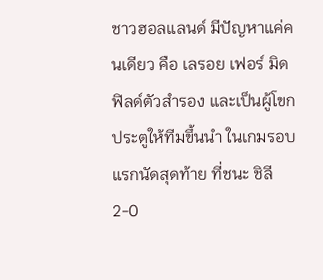ชาวฮอลแลนด์ มีปัญหาแค่คนเดียว คือ เลรอย เฟอร์ มิดฟิลด์ตัวสำรอง และเป็นผู้โขกประตูให้ทีมขึ้นนำ ในเกมรอบแรกนัดสุดท้าย ที่ชนะ ชิลี 2-0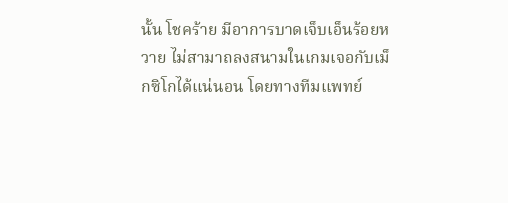นั้น โชคร้าย มีอาการบาดเจ็บเอ็นร้อยหวาย ไม่สามาถลงสนามในเกมเจอกับเม็กซิโกได้แน่นอน โดยทางทีมแพทย์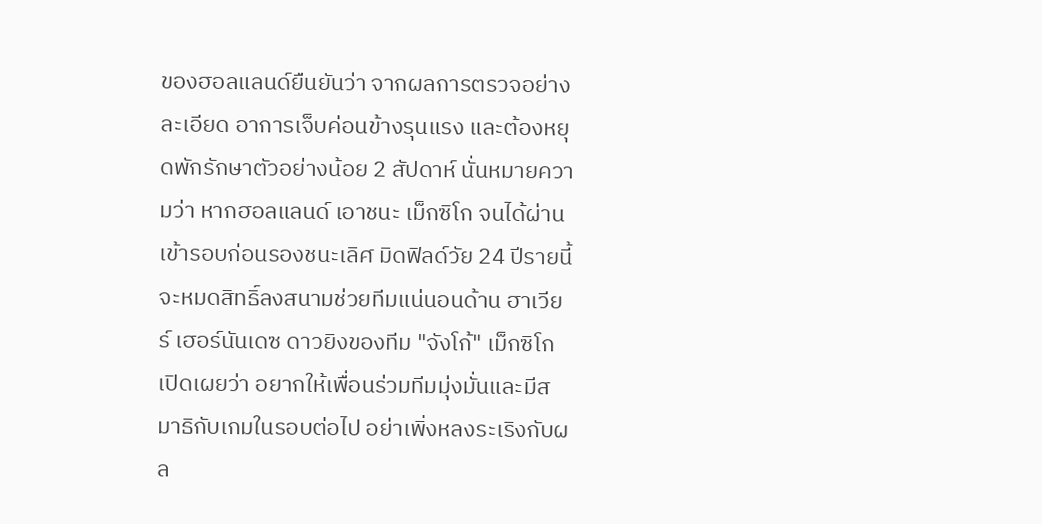ของฮอลแลนด์ยืนยันว่า จากผลการตรวจอย่างละเอียด อาการเจ็บค่อนข้างรุนแรง และต้องหยุดพักรักษาตัวอย่างน้อย 2 สัปดาห์ นั่นหมายความว่า หากฮอลแลนด์ เอาชนะ เม็กซิโก จนได้ผ่านเข้ารอบก่อนรองชนะเลิศ มิดฟิลด์วัย 24 ปีรายนี้ จะหมดสิทธิ์ลงสนามช่วยทีมแน่นอนด้าน ฮาเวียร์ เฮอร์นันเดซ ดาวยิงของทีม "จังโก้" เม็กซิโก เปิดเผยว่า อยากให้เพื่อนร่วมทีมมุ่งมั่นและมีสมาธิกับเกมในรอบต่อไป อย่าเพิ่งหลงระเริงกับผล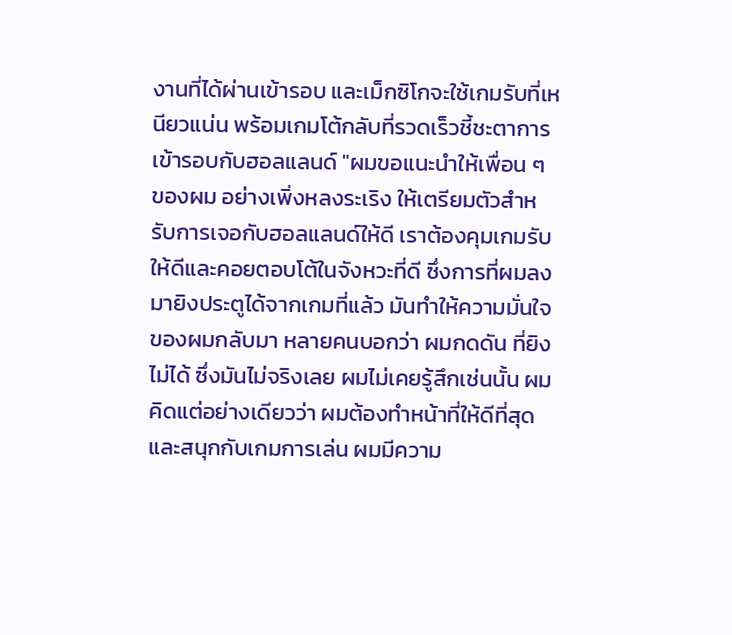งานที่ได้ผ่านเข้ารอบ และเม็กซิโกจะใช้เกมรับที่เหนียวแน่น พร้อมเกมโต้กลับที่รวดเร็วชี้ชะตาการเข้ารอบกับฮอลแลนด์ "ผมขอแนะนำให้เพื่อน ๆ ของผม อย่างเพิ่งหลงระเริง ให้เตรียมตัวสำหรับการเจอกับฮอลแลนด์ให้ดี เราต้องคุมเกมรับให้ดีและคอยตอบโต้ในจังหวะที่ดี ซึ่งการที่ผมลงมายิงประตูได้จากเกมที่แล้ว มันทำให้ความมั่นใจของผมกลับมา หลายคนบอกว่า ผมกดดัน ที่ยิงไม่ได้ ซึ่งมันไม่จริงเลย ผมไม่เคยรู้สึกเช่นนั้น ผมคิดแต่อย่างเดียวว่า ผมต้องทำหน้าที่ให้ดีที่สุด และสนุกกับเกมการเล่น ผมมีความ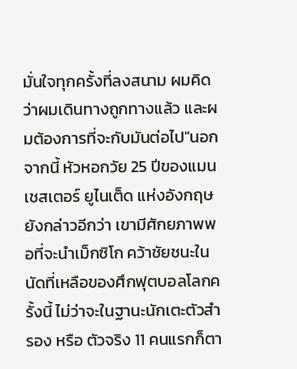มั่นใจทุกครั้งที่ลงสนาม ผมคิดว่าผมเดินทางถูกทางแล้ว และผมต้องการที่จะกับมันต่อไป"นอกจากนี้ หัวหอกวัย 25 ปีของแมนเชสเตอร์ ยูไนเต็ด แห่งอังกฤษ ยังกล่าวอีกว่า เขามีศักยภาพพอที่จะนำเม็กซิโก คว้าชัยชนะในนัดที่เหลือของศึกฟุตบอลโลกครั้งนี้ ไม่ว่าจะในฐานะนักเตะตัวสำรอง หรือ ตัวจริง 11 คนแรกก็ตา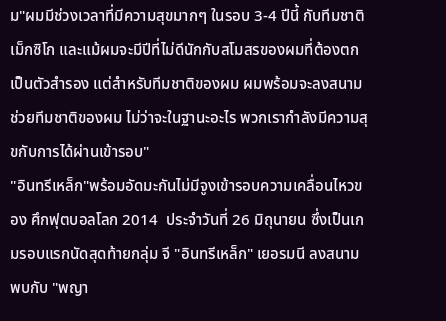ม"ผมมีช่วงเวลาที่มีความสุขมากๆ ในรอบ 3-4 ปีนี้ กับทีมชาติเม็กซิโก และแม้ผมจะมีปีที่ไม่ดีนักกับสโมสรของผมที่ต้องตกเป็นตัวสำรอง แต่สำหรับทีมชาติของผม ผมพร้อมจะลงสนามช่วยทีมชาติของผม ไม่ว่าจะในฐานะอะไร พวกเรากำลังมีความสุขกับการได้ผ่านเข้ารอบ"
"อินทรีเหล็ก"พร้อมอัดมะกันไม่มีจูงเข้ารอบความเคลื่อนไหวของ ศึกฟุตบอลโลก 2014  ประจำวันที่ 26 มิถุนายน ซึ่งเป็นเกมรอบแรกนัดสุดท้ายกลุ่ม จี "อินทรีเหล็ก" เยอรมนี ลงสนามพบกับ "พญา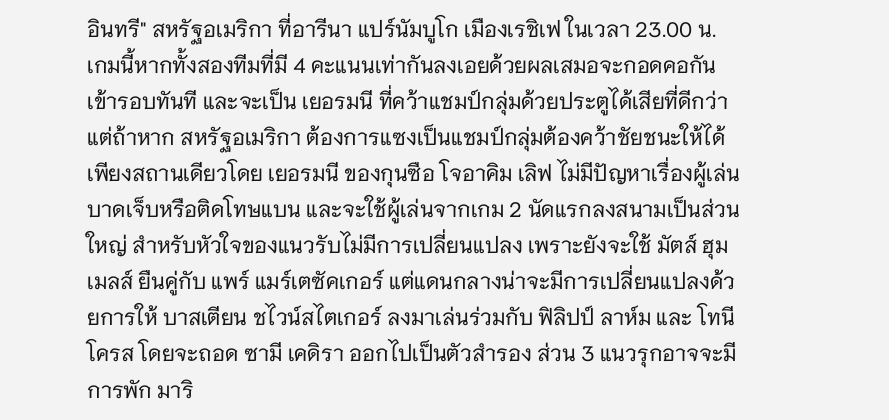อินทรี" สหรัฐอเมริกา ที่อารีนา แปร์นัมบูโก เมืองเรชิเฟ ในเวลา 23.00 น. เกมนี้หากทั้งสองทีมที่มี 4 คะแนนเท่ากันลงเอยด้วยผลเสมอจะกอดคอกันเข้ารอบทันที และจะเป็น เยอรมนี ที่คว้าแชมป์กลุ่มด้วยประตูได้เสียที่ดีกว่า แต่ถ้าหาก สหรัฐอเมริกา ต้องการแซงเป็นแชมป์กลุ่มต้องคว้าชัยชนะให้ได้เพียงสถานเดียวโดย เยอรมนี ของกุนซือ โจอาคิม เลิฟ ไม่มีปัญหาเรื่องผู้เล่นบาดเจ็บหรือติดโทษแบน และจะใช้ผู้เล่นจากเกม 2 นัดแรกลงสนามเป็นส่วนใหญ่ สำหรับหัวใจของแนวรับไม่มีการเปลี่ยนแปลง เพราะยังจะใช้ มัตส์ ฮุมเมลส์ ยืนคู่กับ แพร์ แมร์เตซัคเกอร์ แต่แดนกลางน่าจะมีการเปลี่ยนแปลงด้วยการให้ บาสเตียน ชไวน์สไตเกอร์ ลงมาเล่นร่วมกับ ฟิลิปป์ ลาห์ม และ โทนี โครส โดยจะถอด ซามี เคดิรา ออกไปเป็นตัวสำรอง ส่วน 3 แนวรุกอาจจะมีการพัก มาริ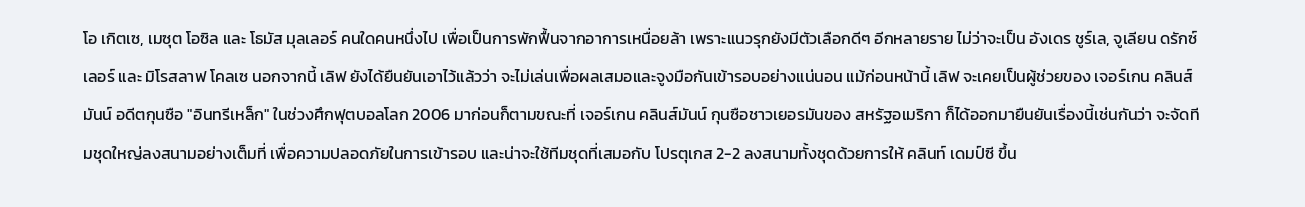โอ เกิตเซ, เมซุต โอซิล และ โธมัส มุลเลอร์ คนใดคนหนึ่งไป เพื่อเป็นการพักฟื้นจากอาการเหนื่อยล้า เพราะแนวรุกยังมีตัวเลือกดีๆ อีกหลายราย ไม่ว่าจะเป็น อังเดร ชูร์เล, จูเลียน ดรักซ์เลอร์ และ มิโรสลาฟ โคลเซ นอกจากนี้ เลิฟ ยังได้ยืนยันเอาไว้แล้วว่า จะไม่เล่นเพื่อผลเสมอและจูงมือกันเข้ารอบอย่างแน่นอน แม้ก่อนหน้านี้ เลิฟ จะเคยเป็นผู้ช่วยของ เจอร์เกน คลินส์มันน์ อดีตกุนซือ "อินทรีเหล็ก" ในช่วงศึกฟุตบอลโลก 2006 มาก่อนก็ตามขณะที่ เจอร์เกน คลินส์มันน์ กุนซือชาวเยอรมันของ สหรัฐอเมริกา ก็ได้ออกมายืนยันเรื่องนี้เช่นกันว่า จะจัดทีมชุดใหญ่ลงสนามอย่างเต็มที่ เพื่อความปลอดภัยในการเข้ารอบ และน่าจะใช้ทีมชุดที่เสมอกับ โปรตุเกส 2-2 ลงสนามทั้งชุดด้วยการให้ คลินท์ เดมป์ซี ขึ้น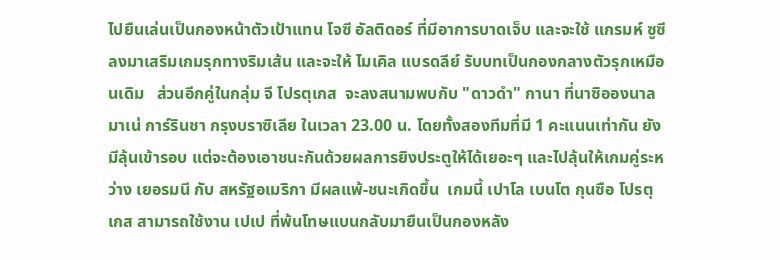ไปยืนเล่นเป็นกองหน้าตัวเป้าแทน โจซี อัลติดอร์ ที่มีอาการบาดเจ็บ และจะใช้ แกรมห์ ซูซี ลงมาเสริมเกมรุกทางริมเส้น และจะให้ ไมเคิล แบรดลีย์ รับบทเป็นกองกลางตัวรุกเหมือนเดิม   ส่วนอีกคู่ในกลุ่ม จี โปรตุเกส  จะลงสนามพบกับ "ดาวดำ" กานา ที่นาซิอองนาล มาเน่ การ์รินชา กรุงบราซิเลีย ในเวลา 23.00 น. โดยทั้งสองทีมที่มี 1 คะแนนเท่ากัน ยังมีลุ้นเข้ารอบ แต่จะต้องเอาชนะกันด้วยผลการยิงประตูให้ได้เยอะๆ และไปลุ้นให้เกมคู่ระหว่าง เยอรมนี กับ สหรัฐอเมริกา มีผลแพ้-ชนะเกิดขึ้น  เกมนี้ เปาโล เบนโต กุนซือ โปรตุเกส สามารถใช้งาน เปเป ที่พ้นโทษแบนกลับมายืนเป็นกองหลัง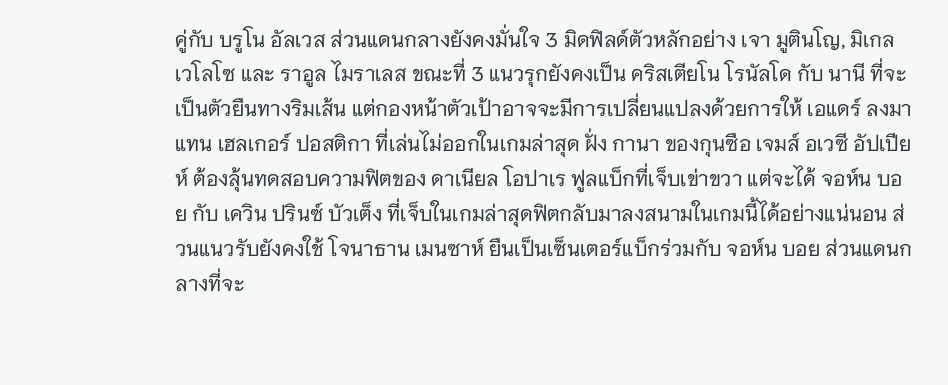คู่กับ บรูโน อัลเวส ส่วนแดนกลางยังคงมั่นใจ 3 มิดฟิลด์ตัวหลักอย่าง เจา มูตินโญ, มิเกล เวโลโซ และ ราอูล ไมราเลส ขณะที่ 3 แนวรุกยังคงเป็น คริสเตียโน โรนัลโด กับ นานี ที่จะเป็นตัวยืนทางริมเส้น แต่กองหน้าตัวเป้าอาจจะมีการเปลี่ยนแปลงด้วยการให้ เอแดร์ ลงมาแทน เฮลเกอร์ ปอสติกา ที่เล่นไม่ออกในเกมล่าสุด ฝั่ง กานา ของกุนซือ เจมส์ อเวซี อัปเปียห์ ต้องลุ้นทดสอบความฟิตของ ดาเนียล โอปาเร ฟูลแบ็กที่เจ็บเข่าขวา แต่จะได้ จอห์น บอย กับ เควิน ปรินซ์ บัวเต็ง ที่เจ็บในเกมล่าสุดฟิตกลับมาลงสนามในเกมนี้ได้อย่างแน่นอน ส่วนแนวรับยังคงใช้ โจนาธาน เมนซาห์ ยืนเป็นเซ็นเตอร์แบ็กร่วมกับ จอห์น บอย ส่วนแดนกลางที่จะ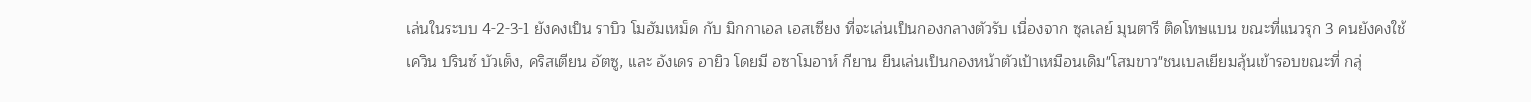เล่นในระบบ 4-2-3-1 ยังคงเป็น ราบิว โมฮัมเหม็ด กับ มิกกาเอล เอสเซียง ที่จะเล่นเป็นกองกลางตัวรับ เนื่องจาก ซุลเลย์ มุนตารี ติดโทษแบน ขณะที่แนวรุก 3 คนยังคงใช้ เควิน ปรินซ์ บัวเต็ง, คริสเตียน อัตซู, และ อังเดร อายิว โดยมี อซาโมอาห์ กียาน ยืนเล่นเป็นกองหน้าตัวเป้าเหมือนเดิม"โสมขาว"ชนเบลเยียมลุ้นเข้ารอบขณะที่ กลุ่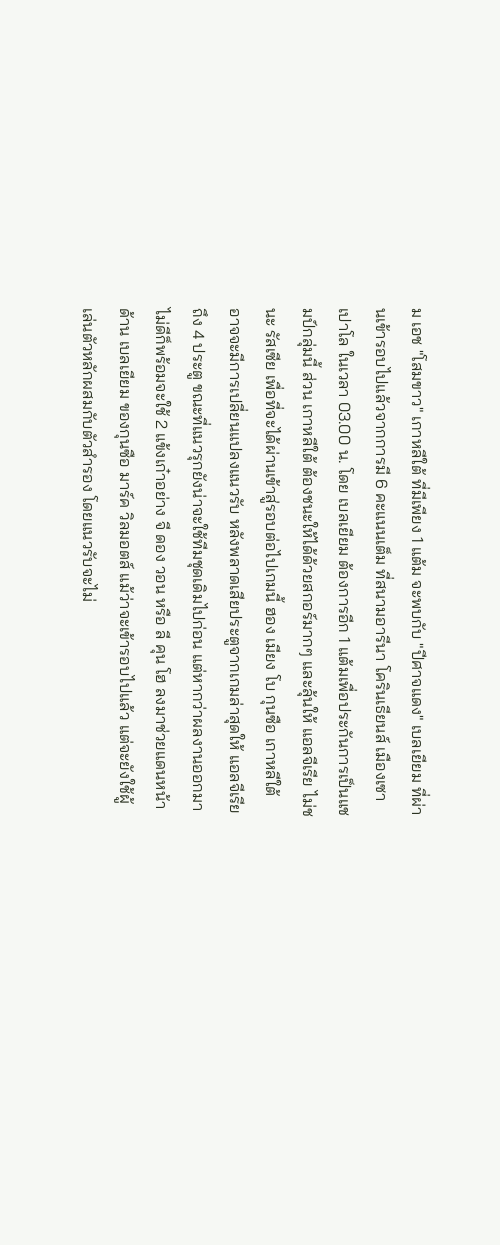ม เอช "โสมขาว" เกาหลีใต้ ที่มีเพียง 1 แต้ม จะพบกับ "ปีศาจแดง" เบลเยียม ที่ผ่านเข้ารอบไปแล้วจากการมี 6 คะแนนเต็ม ที่สนามอารีนา โครินเธียนส์ เมืองเซา เปาโล ในเวลา 03.00 น. โดย เบลเยียม ต้องการอีก 1 แต้มเพื่อประกันการเป็นแชมป์กลุ่มนี้ ส่วน เกาหลีใต้ ต้องชนะให้ได้ด้วยสกอร์มากๆ และลุ้นให้ แอลจีเรีย ไม่ชนะ รัสเซีย เพื่อที่จะได้ผ่านเข้าสู่รอบต่อไปเกมนี้ ฮอง เมียง โบ กุนซือ เกาหลีใต้ อาจจะมีการเปลี่ยนแปลงแนวรับ หลังพลาดเสียประตูจากเกมล่าสุดให้ แอลจีเรีย ถึง 4 ประตู ขณะที่แนวรุกยังน่าจะใช้ทีมชุดเดิมไปก่อน แต่หากว่าผลงานออกมาไม่ดีก็พร้อมจะใช้ 2 แข้งเก๋าอย่าง จี ดอง วอน หรือ ลี คุน โฮ ลงมาช่วยแดนหน้าด้าน เบลเยียม ของกุนซือ มาร์ค วิลมอตส์ แม้ว่าจะเข้ารอบไปแล้ว แต่จะยังใช้ผู้เล่นตัวหลักผสมกับตัวสำรอง โดยแนวรับจะไม่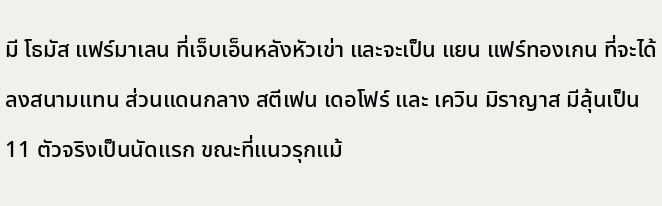มี โธมัส แฟร์มาเลน ที่เจ็บเอ็นหลังหัวเข่า และจะเป็น แยน แฟร์ทองเกน ที่จะได้ลงสนามแทน ส่วนแดนกลาง สตีเฟน เดอโฟร์ และ เควิน มิราญาส มีลุ้นเป็น 11 ตัวจริงเป็นนัดแรก ขณะที่แนวรุกแม้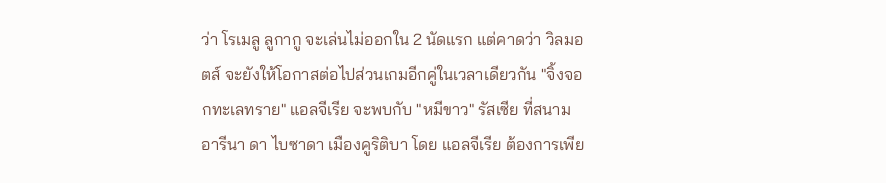ว่า โรเมลู ลูกากู จะเล่นไม่ออกใน 2 นัดแรก แต่คาดว่า วิลมอตส์ จะยังให้โอกาสต่อไปส่วนเกมอีกคู่ในเวลาเดียวกัน "จิ้งจอกทะเลทราย" แอลจีเรีย จะพบกับ "หมีขาว" รัสเซีย ที่สนาม อารีนา ดา ไบซาดา เมืองคูริติบา โดย แอลจีเรีย ต้องการเพีย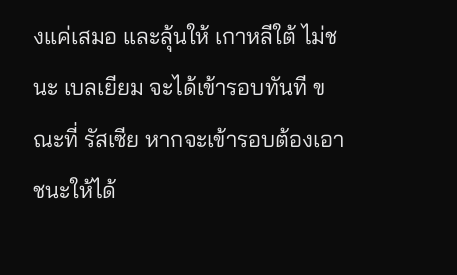งแค่เสมอ และลุ้นให้ เกาหลีใต้ ไม่ชนะ เบลเยียม จะได้เข้ารอบทันที ขณะที่ รัสเซีย หากจะเข้ารอบต้องเอาชนะให้ได้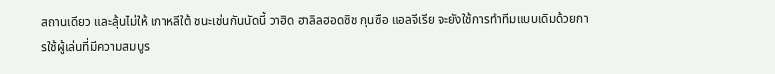สถานเดียว และลุ้นไม่ให้ เกาหลีใต้ ชนะเช่นกันนัดนี้ วาฮิด ฮาลิลฮอดซิช กุนซือ แอลจีเรีย จะยังใช้การทำทีมแบบเดิมด้วยการใช้ผู้เล่นที่มีความสมบูร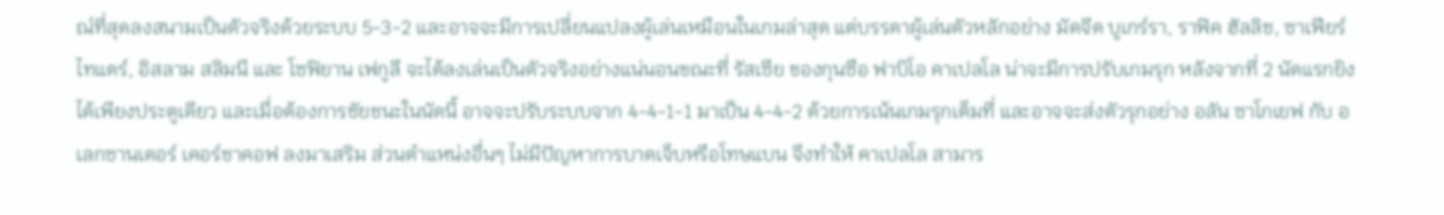ณ์ที่สุดลงสนามเป็นตัวจริงด้วยระบบ 5-3-2 และอาจจะมีการเปลี่ยนแปลงผู้เล่นเหมือนในเกมล่าสุด แต่บรรดาผู้เล่นตัวหลักอย่าง มัดจีด บูเกร์รา, ราฟิค ฮัลลิช, ซาเฟียร์ ไทแดร์, อิสลาม สลิมนี และ โซฟิยาน เฟกูลี จะได้ลงเล่นเป็นตัวจริงอย่างแน่นอนขณะที่ รัสเซีย ของกุนซือ ฟาบิโอ คาเปลโล น่าจะมีการปรับเกมรุก หลังจากที่ 2 นัดแรกยิงได้เพียงประตูเดียว และเมื่อต้องการชัยชนะในนัดนี้ อาจจะปรับระบบจาก 4-4-1-1 มาเป็น 4-4-2 ด้วยการเน้นเกมรุกเต็มที่ และอาจจะส่งตัวรุกอย่าง อลัน ซาโกเยฟ กับ อเลกซานเดอร์ เคอร์ชาคอฟ ลงมาเสริม ส่วนตำแหน่งอื่นๆ ไม่มีปัญหาการบาดเจ็บหรือโทษแบน จึงทำให้ คาเปลโล สามาร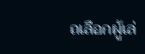ถเลือกผู้เล่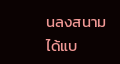นลงสนามได้แบ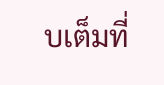บเต็มที่